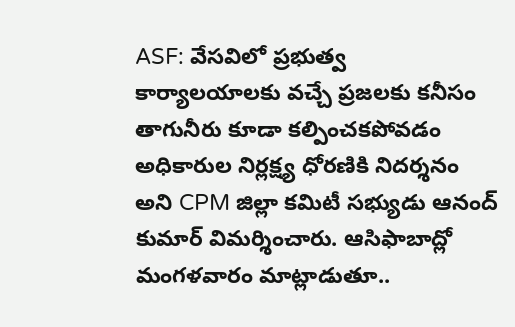ASF: వేసవిలో ప్రభుత్వ కార్యాలయాలకు వచ్చే ప్రజలకు కనీసం తాగునీరు కూడా కల్పించకపోవడం అధికారుల నిర్లక్ష్య ధోరణికి నిదర్శనం అని CPM జిల్లా కమిటీ సభ్యుడు ఆనంద్ కుమార్ విమర్శించారు. ఆసిఫాబాద్లో మంగళవారం మాట్లాడుతూ..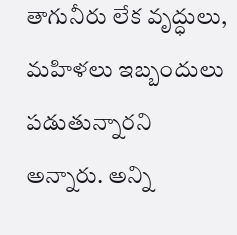తాగునీరు లేక వృద్ధులు, మహిళలు ఇబ్బందులు పడుతున్నారని అన్నారు. అన్ని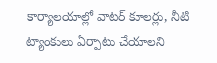కార్యాలయాల్లో వాటర్ కూలర్లు, నీటి ట్యాంకులు ఏర్పాటు చేయాలని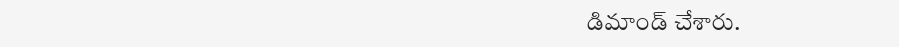డిమాండ్ చేశారు.